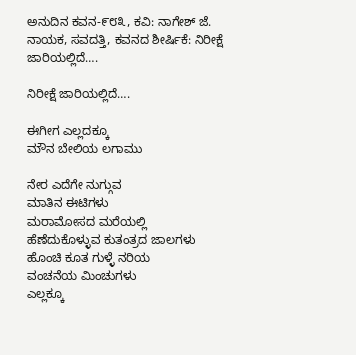ಅನುದಿನ ಕವನ-೯೮೩, ಕವಿ: ನಾಗೇಶ್ ಜೆ. ನಾಯಕ, ಸವದತ್ತಿ, ಕವನದ ಶೀರ್ಷಿಕೆ: ನಿರೀಕ್ಷೆ ಜಾರಿಯಲ್ಲಿದೆ….

ನಿರೀಕ್ಷೆ ಜಾರಿಯಲ್ಲಿದೆ….

ಈಗೀಗ ಎಲ್ಲದಕ್ಕೂ
ಮೌನ ಬೇಲಿಯ ಲಗಾಮು

ನೇರ ಎದೆಗೇ ನುಗ್ಗುವ
ಮಾತಿನ ಈಟಿಗಳು
ಮರಾಮೋಸದ ಮರೆಯಲ್ಲಿ
ಹೆಣೆದುಕೊಳ್ಳುವ ಕುತಂತ್ರದ ಜಾಲಗಳು
ಹೊಂಚಿ ಕೂತ ಗುಳ್ಳೆ ನರಿಯ
ವಂಚನೆಯ ಮಿಂಚುಗಳು
ಎಲ್ಲಕ್ಕೂ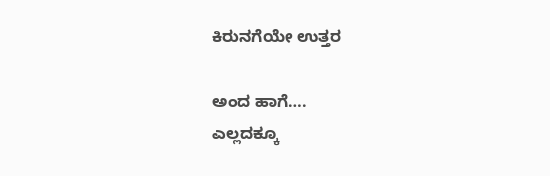ಕಿರುನಗೆಯೇ ಉತ್ತರ

ಅಂದ ಹಾಗೆ….
ಎಲ್ಲದಕ್ಕೂ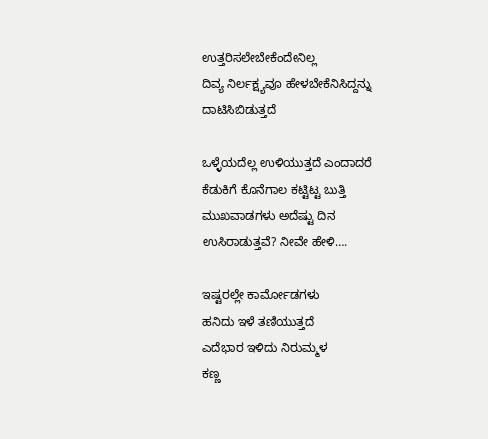ಉತ್ತರಿಸಲೇಬೇಕೆಂದೇನಿಲ್ಲ
ದಿವ್ಯ ನಿರ್ಲಕ್ಷ್ಯವೂ ಹೇಳಬೇಕೆನಿಸಿದ್ದನ್ನು
ದಾಟಿಸಿಬಿಡುತ್ತದೆ

ಒಳ್ಳೆಯದೆಲ್ಲ ಉಳಿಯುತ್ತದೆ ಎಂದಾದರೆ
ಕೆಡುಕಿಗೆ ಕೊನೆಗಾಲ ಕಟ್ಟಿಟ್ಟ ಬುತ್ತಿ
ಮುಖವಾಡಗಳು ಅದೆಷ್ಟು ದಿನ
ಉಸಿರಾಡುತ್ತವೆ? ನೀವೇ ಹೇಳಿ….

ಇಷ್ಟರಲ್ಲೇ ಕಾರ್ಮೋಡಗಳು
ಹನಿದು ಇಳೆ ತಣಿಯುತ್ತದೆ
ಎದೆಭಾರ ಇಳಿದು ನಿರುಮ್ಮಳ
ಕಣ್ಣ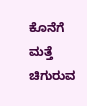ಕೊನೆಗೆ ಮತ್ತೆ ಚಿಗುರುವ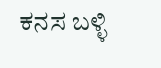ಕನಸ ಬಳ್ಳಿ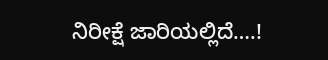ನಿರೀಕ್ಷೆ ಜಾರಿಯಲ್ಲಿದೆ‌‌‌….!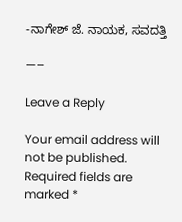-ನಾಗೇಶ್ ಜೆ. ನಾಯಕ, ಸವದತ್ತಿ

—–

Leave a Reply

Your email address will not be published. Required fields are marked *